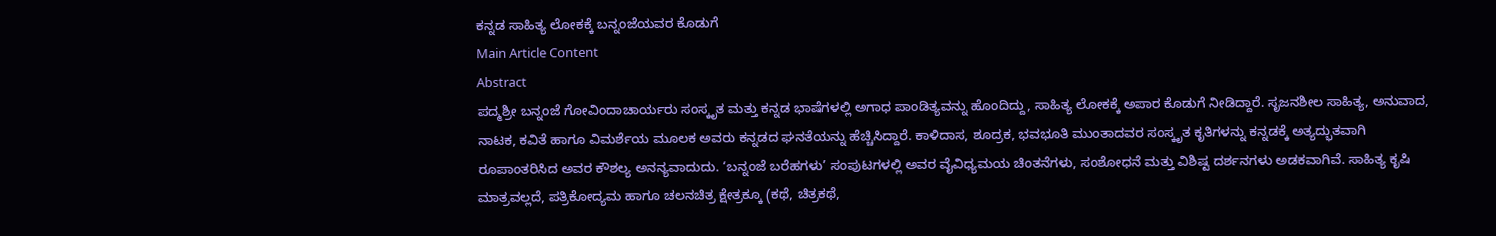ಕನ್ನಡ ಸಾಹಿತ್ಯ ಲೋಕಕ್ಕೆ ಬನ್ನಂಜೆಯವರ ಕೊಡುಗೆ
Main Article Content
Abstract
ಪದ್ಮಶ್ರೀ ಬನ್ನಂಜೆ ಗೋವಿಂದಾಚಾರ್ಯರು ಸಂಸ್ಕೃತ ಮತ್ತು ಕನ್ನಡ ಭಾಷೆಗಳಲ್ಲಿ ಅಗಾಧ ಪಾಂಡಿತ್ಯವನ್ನು ಹೊಂದಿದ್ದು, ಸಾಹಿತ್ಯ ಲೋಕಕ್ಕೆ ಅಪಾರ ಕೊಡುಗೆ ನೀಡಿದ್ದಾರೆ. ಸೃಜನಶೀಲ ಸಾಹಿತ್ಯ, ಅನುವಾದ, ನಾಟಕ, ಕವಿತೆ ಹಾಗೂ ವಿಮರ್ಶೆಯ ಮೂಲಕ ಅವರು ಕನ್ನಡದ ಘನತೆಯನ್ನು ಹೆಚ್ಚಿಸಿದ್ದಾರೆ. ಕಾಳಿದಾಸ, ಶೂದ್ರಕ, ಭವಭೂತಿ ಮುಂತಾದವರ ಸಂಸ್ಕೃತ ಕೃತಿಗಳನ್ನು ಕನ್ನಡಕ್ಕೆ ಅತ್ಯದ್ಭುತವಾಗಿ ರೂಪಾಂತರಿಸಿದ ಅವರ ಕೌಶಲ್ಯ ಅನನ್ಯವಾದುದು. ‘ಬನ್ನಂಜೆ ಬರೆಹಗಳು’ ಸಂಪುಟಗಳಲ್ಲಿ ಅವರ ವೈವಿಧ್ಯಮಯ ಚಿಂತನೆಗಳು, ಸಂಶೋಧನೆ ಮತ್ತು ವಿಶಿಷ್ಟ ದರ್ಶನಗಳು ಅಡಕವಾಗಿವೆ. ಸಾಹಿತ್ಯ ಕೃಷಿ ಮಾತ್ರವಲ್ಲದೆ, ಪತ್ರಿಕೋದ್ಯಮ ಹಾಗೂ ಚಲನಚಿತ್ರ ಕ್ಷೇತ್ರಕ್ಕೂ (ಕಥೆ, ಚಿತ್ರಕಥೆ,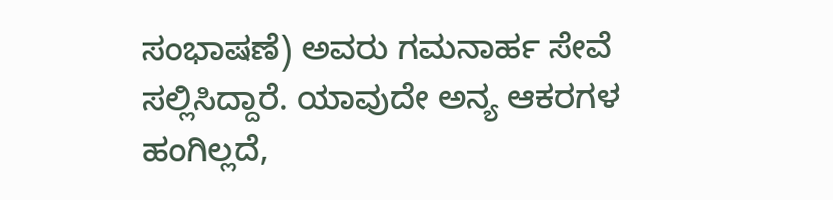ಸಂಭಾಷಣೆ) ಅವರು ಗಮನಾರ್ಹ ಸೇವೆ ಸಲ್ಲಿಸಿದ್ದಾರೆ. ಯಾವುದೇ ಅನ್ಯ ಆಕರಗಳ ಹಂಗಿಲ್ಲದೆ,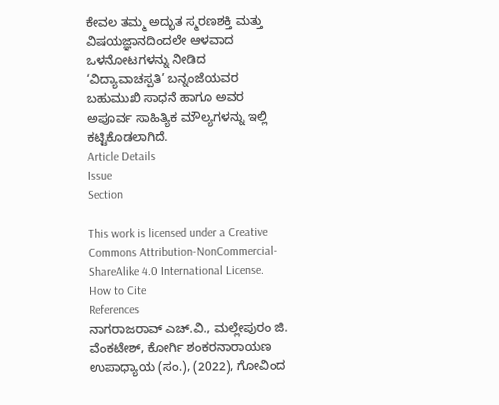ಕೇವಲ ತಮ್ಮ ಅದ್ಭುತ ಸ್ಮರಣಶಕ್ತಿ ಮತ್ತು ವಿಷಯಜ್ಞಾನದಿಂದಲೇ ಆಳವಾದ ಒಳನೋಟಗಳನ್ನು ನೀಡಿದ ‘ವಿದ್ಯಾವಾಚಸ್ಪತಿ’ ಬನ್ನಂಜೆಯವರ ಬಹುಮುಖಿ ಸಾಧನೆ ಹಾಗೂ ಅವರ ಅಪೂರ್ವ ಸಾಹಿತ್ಯಿಕ ಮೌಲ್ಯಗಳನ್ನು ಇಲ್ಲಿ ಕಟ್ಟಿಕೊಡಲಾಗಿದೆ.
Article Details
Issue
Section

This work is licensed under a Creative Commons Attribution-NonCommercial-ShareAlike 4.0 International License.
How to Cite
References
ನಾಗರಾಜರಾವ್ ಎಚ್.ವಿ., ಮಲ್ಲೇಪುರಂ ಜಿ. ವೆಂಕಟೇಶ್, ಕೋರ್ಗಿ ಶಂಕರನಾರಾಯಣ ಉಪಾಧ್ಯಾಯ (ಸಂ.), (2022), ಗೋವಿಂದ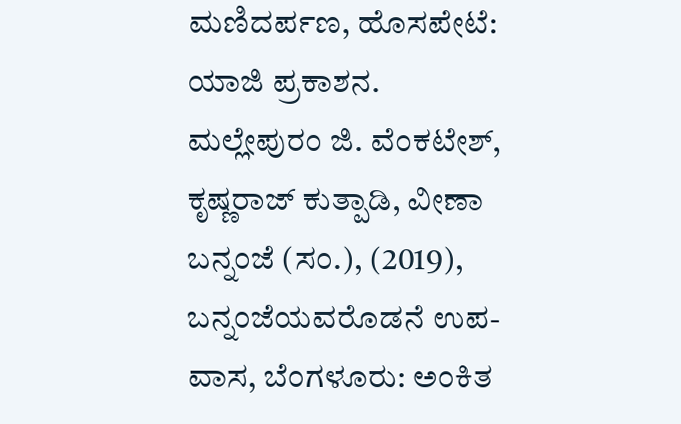ಮಣಿದರ್ಪಣ, ಹೊಸಪೇಟೆ: ಯಾಜಿ ಪ್ರಕಾಶನ.
ಮಲ್ಲೇಪುರಂ ಜಿ. ವೆಂಕಟೇಶ್, ಕೃಷ್ಣರಾಜ್ ಕುತ್ಪಾಡಿ, ವೀಣಾ ಬನ್ನಂಜೆ (ಸಂ.), (2019), ಬನ್ನಂಜೆಯವರೊಡನೆ ಉಪ-ವಾಸ, ಬೆಂಗಳೂರು: ಅಂಕಿತ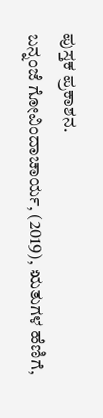ಪುಸ್ತಕ ಪ್ರಕಾಶನ.
ಬನ್ನಂಜೆ ಗೋವಿಂದಾಚಾರ್ಯ, (2019), ಋತುಗಳ ಹೆಣಿಗೆ,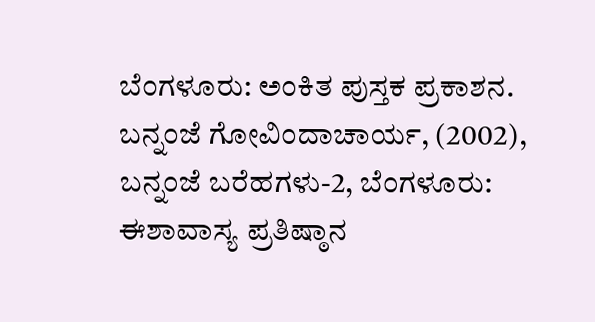ಬೆಂಗಳೂರು: ಅಂಕಿತ ಪುಸ್ತಕ ಪ್ರಕಾಶನ.
ಬನ್ನಂಜೆ ಗೋವಿಂದಾಚಾರ್ಯ, (2002), ಬನ್ನಂಜೆ ಬರೆಹಗಳು-2, ಬೆಂಗಳೂರು: ಈಶಾವಾಸ್ಯ ಪ್ರತಿಷ್ಠಾನ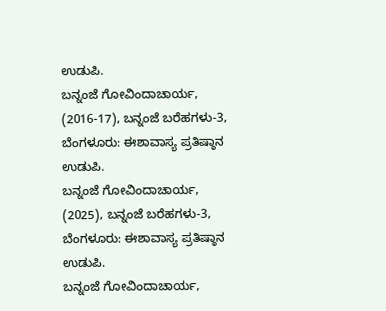ಉಡುಪಿ.
ಬನ್ನಂಜೆ ಗೋವಿಂದಾಚಾರ್ಯ, (2016-17), ಬನ್ನಂಜೆ ಬರೆಹಗಳು-3, ಬೆಂಗಳೂರು: ಈಶಾವಾಸ್ಯ ಪ್ರತಿಷ್ಠಾನ ಉಡುಪಿ.
ಬನ್ನಂಜೆ ಗೋವಿಂದಾಚಾರ್ಯ, (2025), ಬನ್ನಂಜೆ ಬರೆಹಗಳು-3, ಬೆಂಗಳೂರು: ಈಶಾವಾಸ್ಯ ಪ್ರತಿಷ್ಠಾನ ಉಡುಪಿ.
ಬನ್ನಂಜೆ ಗೋವಿಂದಾಚಾರ್ಯ,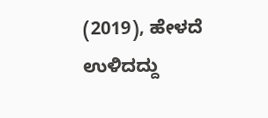(2019), ಹೇಳದೆ ಉಳಿದದ್ದು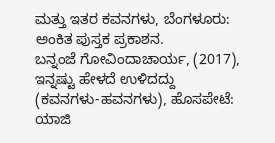ಮತ್ತು ಇತರ ಕವನಗಳು, ಬೆಂಗಳೂರು: ಅಂಕಿತ ಪುಸ್ತಕ ಪ್ರಕಾಶನ.
ಬನ್ನಂಜೆ ಗೋವಿಂದಾಚಾರ್ಯ, (2017), ಇನ್ನಷ್ಟು ಹೇಳದೆ ಉಳಿದದ್ದು (ಕವನಗಳು-ಹವನಗಳು), ಹೊಸಪೇಟೆ: ಯಾಜಿ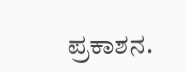ಪ್ರಕಾಶನ.